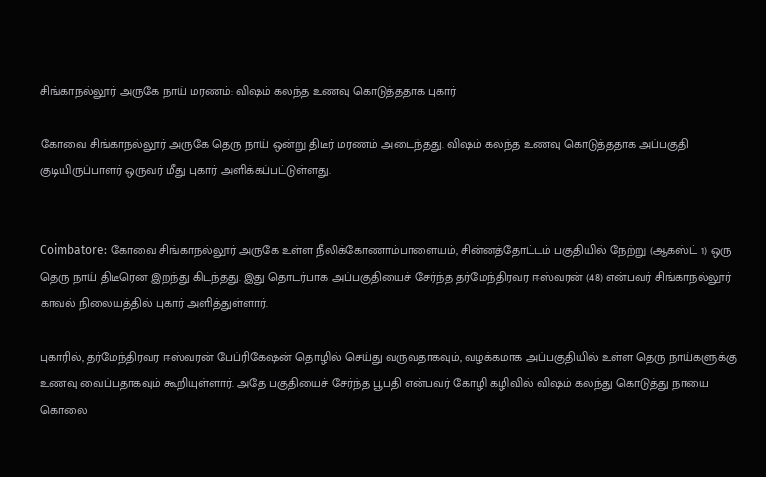சிங்காநல்லூர் அருகே நாய் மரணம்: விஷம் கலந்த உணவு கொடுத்ததாக புகார்

கோவை சிங்காநல்லூர் அருகே தெரு நாய் ஒன்று திடீர் மரணம் அடைந்தது. விஷம் கலந்த உணவு கொடுத்ததாக அப்பகுதி குடியிருப்பாளர் ஒருவர் மீது புகார் அளிக்கப்பட்டுள்ளது.


Coimbatore: கோவை சிங்காநல்லூர் அருகே உள்ள நீலிக்கோணாம்பாளையம், சின்னத்தோட்டம் பகுதியில் நேற்று (ஆகஸ்ட் 1) ஒரு தெரு நாய் திடீரென இறந்து கிடந்தது. இது தொடர்பாக அப்பகுதியைச் சேர்ந்த தர்மேந்திரவர ஈஸ்வரன் (48) என்பவர் சிங்காநல்லூர் காவல் நிலையத்தில் புகார் அளித்துள்ளார்.

புகாரில், தர்மேந்திரவர ஈஸ்வரன் பேப்ரிகேஷன் தொழில் செய்து வருவதாகவும், வழக்கமாக அப்பகுதியில் உள்ள தெரு நாய்களுக்கு உணவு வைப்பதாகவும் கூறியுள்ளார். அதே பகுதியைச் சேர்ந்த பூபதி என்பவர் கோழி கழிவில் விஷம் கலந்து கொடுத்து நாயை கொலை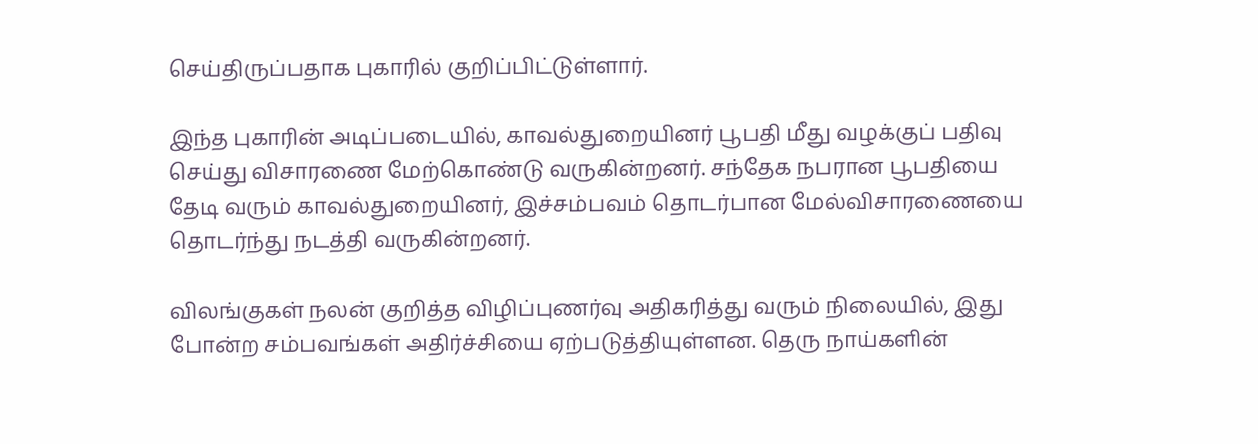செய்திருப்பதாக புகாரில் குறிப்பிட்டுள்ளார்.

இந்த புகாரின் அடிப்படையில், காவல்துறையினர் பூபதி மீது வழக்குப் பதிவு செய்து விசாரணை மேற்கொண்டு வருகின்றனர். சந்தேக நபரான பூபதியை தேடி வரும் காவல்துறையினர், இச்சம்பவம் தொடர்பான மேல்விசாரணையை தொடர்ந்து நடத்தி வருகின்றனர்.

விலங்குகள் நலன் குறித்த விழிப்புணர்வு அதிகரித்து வரும் நிலையில், இது போன்ற சம்பவங்கள் அதிர்ச்சியை ஏற்படுத்தியுள்ளன. தெரு நாய்களின்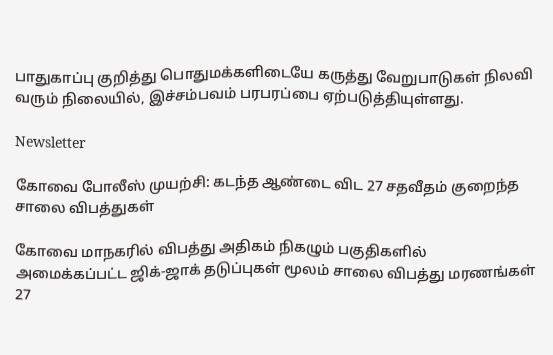பாதுகாப்பு குறித்து பொதுமக்களிடையே கருத்து வேறுபாடுகள் நிலவி வரும் நிலையில், இச்சம்பவம் பரபரப்பை ஏற்படுத்தியுள்ளது.

Newsletter

கோவை போலீஸ் முயற்சி: கடந்த ஆண்டை விட 27 சதவீதம் குறைந்த சாலை விபத்துகள்

கோவை மாநகரில் விபத்து அதிகம் நிகழும் பகுதிகளில் அமைக்கப்பட்ட ஜிக்-ஜாக் தடுப்புகள் மூலம் சாலை விபத்து மரணங்கள் 27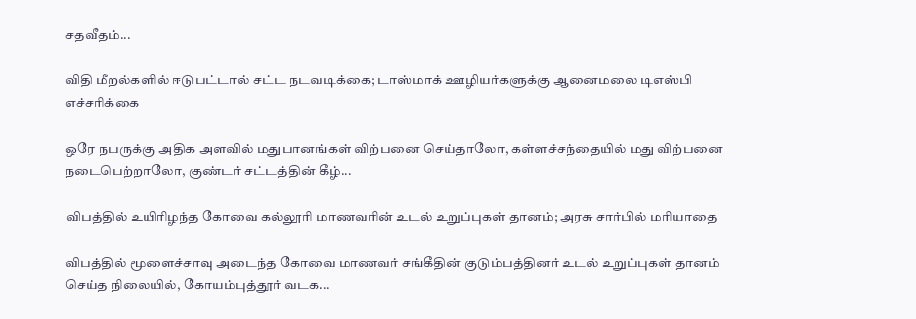சதவீதம்...

விதி மீறல்களில் ஈடுபட்டால் சட்ட நடவடிக்கை; டாஸ்மாக் ஊழியர்களுக்கு ஆனைமலை டிஎஸ்பி எச்சரிக்கை

ஒரே நபருக்கு அதிக அளவில் மதுபானங்கள் விற்பனை செய்தாலோ, கள்ளச்சந்தையில் மது விற்பனை நடைபெற்றாலோ, குண்டர் சட்டத்தின் கீழ்...

விபத்தில் உயிரிழந்த கோவை கல்லூரி மாணவரின் உடல் உறுப்புகள் தானம்; அரசு சார்பில் மரியாதை

விபத்தில் மூளைச்சாவு அடைந்த கோவை மாணவர் சங்கீதின் குடும்பத்தினர் உடல் உறுப்புகள் தானம் செய்த நிலையில், கோயம்புத்தூர் வடக...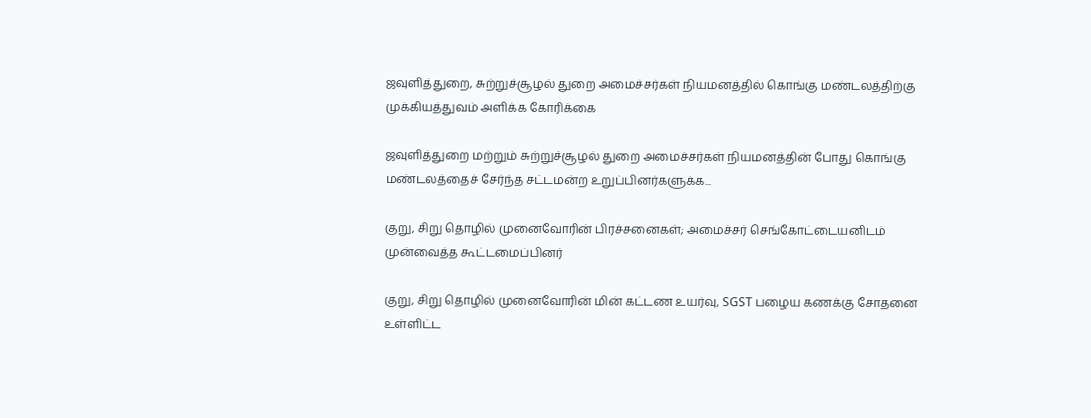ஜவுளித்துறை, சுற்றுச்சூழல் துறை அமைச்சர்கள் நியமனத்தில் கொங்கு மண்டலத்திற்கு முக்கியத்துவம் அளிக்க கோரிக்கை

ஜவுளித்துறை மற்றும் சுற்றுச்சூழல் துறை அமைச்சர்கள் நியமனத்தின் போது கொங்கு மண்டலத்தைச் சேர்ந்த சட்டமன்ற உறுப்பினர்களுக்க...

குறு, சிறு தொழில் முனைவோரின் பிரச்சனைகள்; அமைச்சர் செங்கோட்டையனிடம் முன்வைத்த கூட்டமைப்பினர்

குறு, சிறு தொழில் முனைவோரின் மின் கட்டண உயர்வு, SGST பழைய கணக்கு சோதனை உள்ளிட்ட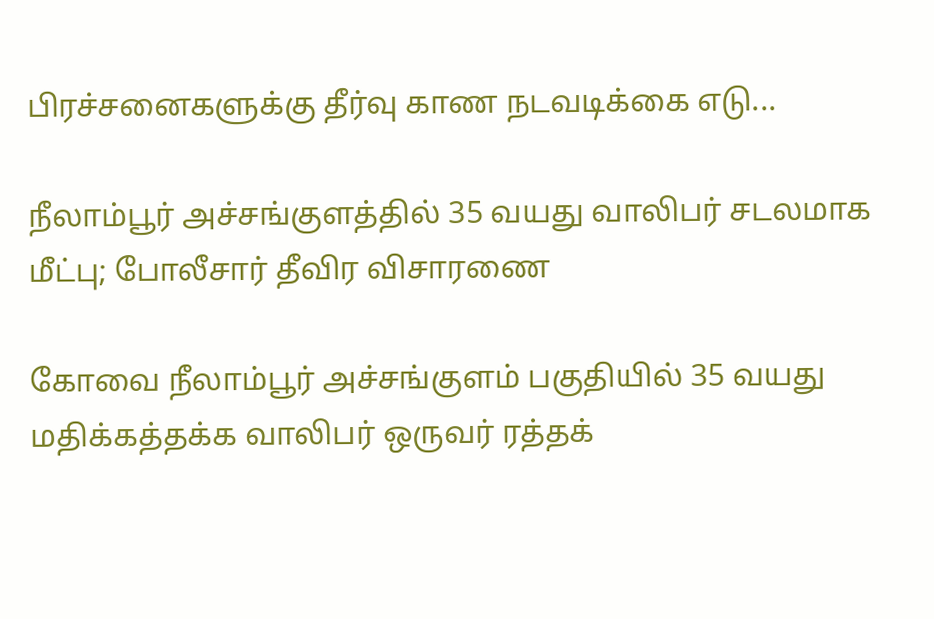பிரச்சனைகளுக்கு தீர்வு காண நடவடிக்கை எடு...

நீலாம்பூர் அச்சங்குளத்தில் 35 வயது வாலிபர் சடலமாக மீட்பு; போலீசார் தீவிர விசாரணை

கோவை நீலாம்பூர் அச்சங்குளம் பகுதியில் 35 வயது மதிக்கத்தக்க வாலிபர் ஒருவர் ரத்தக்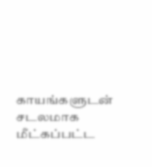காயங்களுடன் சடலமாக மீட்கப்பட்ட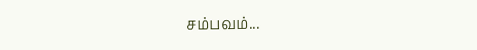சம்பவம்...